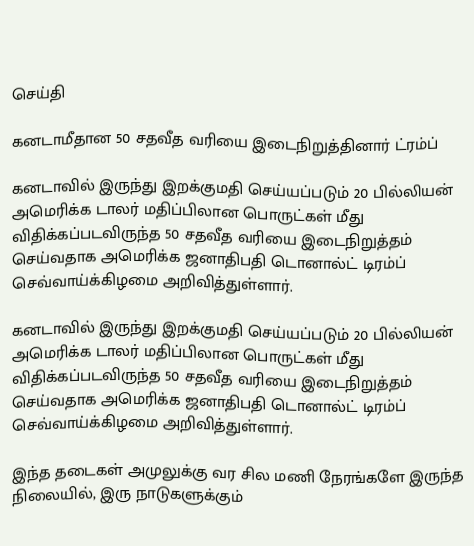செய்தி

கனடாமீதான 50 சதவீத வரியை இடைநிறுத்தினார் ட்ரம்ப்

கனடாவில் இருந்து இறக்குமதி செய்யப்படும் 20 பில்லியன் அமெரிக்க டாலர் மதிப்பிலான பொருட்கள் மீது விதிக்கப்படவிருந்த 50 சதவீத வரியை இடைநிறுத்தம் செய்வதாக அமெரிக்க ஜனாதிபதி டொனால்ட் டிரம்ப் செவ்வாய்க்கிழமை அறிவித்துள்ளார்.

கனடாவில் இருந்து இறக்குமதி செய்யப்படும் 20 பில்லியன் அமெரிக்க டாலர் மதிப்பிலான பொருட்கள் மீது விதிக்கப்படவிருந்த 50 சதவீத வரியை இடைநிறுத்தம் செய்வதாக அமெரிக்க ஜனாதிபதி டொனால்ட் டிரம்ப் செவ்வாய்க்கிழமை அறிவித்துள்ளார்.

இந்த தடைகள் அமுலுக்கு வர சில மணி நேரங்களே இருந்த நிலையில், இரு நாடுகளுக்கும்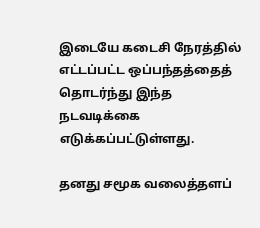இடையே கடைசி நேரத்தில் எட்டப்பட்ட ஒப்பந்தத்தைத் தொடர்ந்து இந்த நடவடிக்கை எடுக்கப்பட்டுள்ளது.

தனது சமூக வலைத்தளப்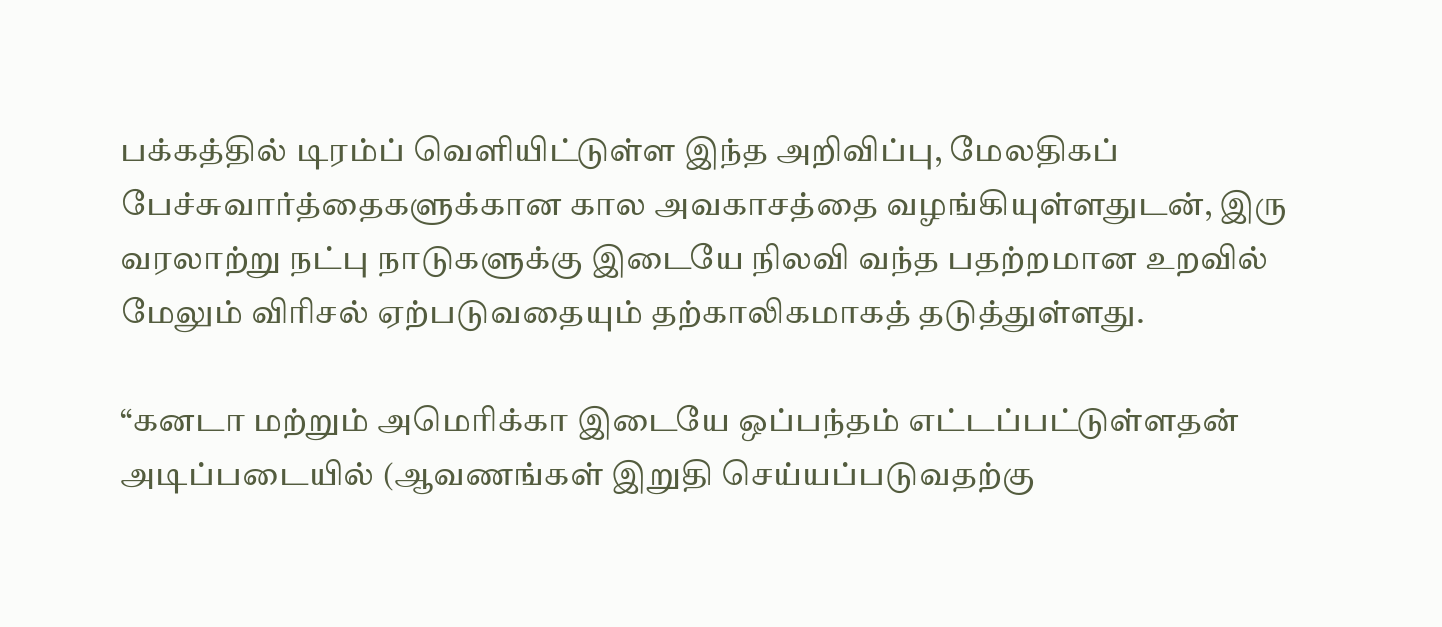பக்கத்தில் டிரம்ப் வெளியிட்டுள்ள இந்த அறிவிப்பு, மேலதிகப் பேச்சுவார்த்தைகளுக்கான கால அவகாசத்தை வழங்கியுள்ளதுடன், இரு வரலாற்று நட்பு நாடுகளுக்கு இடையே நிலவி வந்த பதற்றமான உறவில் மேலும் விரிசல் ஏற்படுவதையும் தற்காலிகமாகத் தடுத்துள்ளது.

“கனடா மற்றும் அமெரிக்கா இடையே ஒப்பந்தம் எட்டப்பட்டுள்ளதன் அடிப்படையில் (ஆவணங்கள் இறுதி செய்யப்படுவதற்கு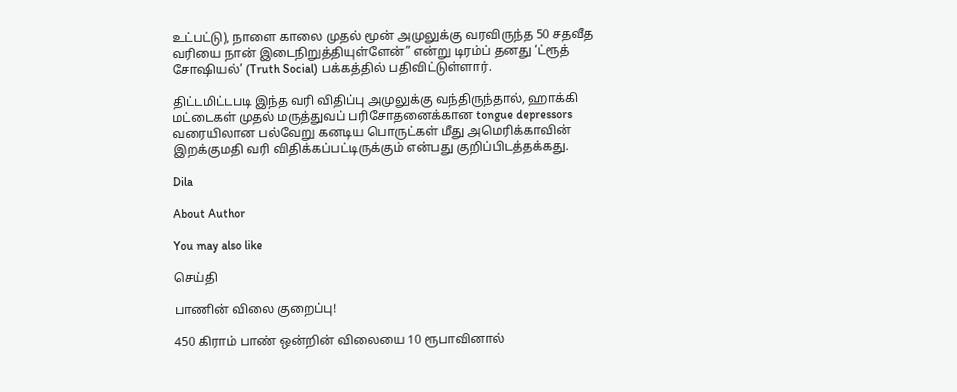உட்பட்டு), நாளை காலை முதல் மூன் அமுலுக்கு வரவிருந்த 50 சதவீத வரியை நான் இடைநிறுத்தியுள்ளேன்” என்று டிரம்ப் தனது ‘ட்ரூத் சோஷியல்’ (Truth Social) பக்கத்தில் பதிவிட்டுள்ளார்.

திட்டமிட்டபடி இந்த வரி விதிப்பு அமுலுக்கு வந்திருந்தால், ஹாக்கி மட்டைகள் முதல் மருத்துவப் பரிசோதனைக்கான tongue depressors வரையிலான பல்வேறு கனடிய பொருட்கள் மீது அமெரிக்காவின் இறக்குமதி வரி விதிக்கப்பட்டிருக்கும் என்பது குறிப்பிடத்தக்கது.

Dila

About Author

You may also like

செய்தி

பாணின் விலை குறைப்பு!

450 கிராம் பாண் ஒன்றின் விலையை 10 ரூபாவினால்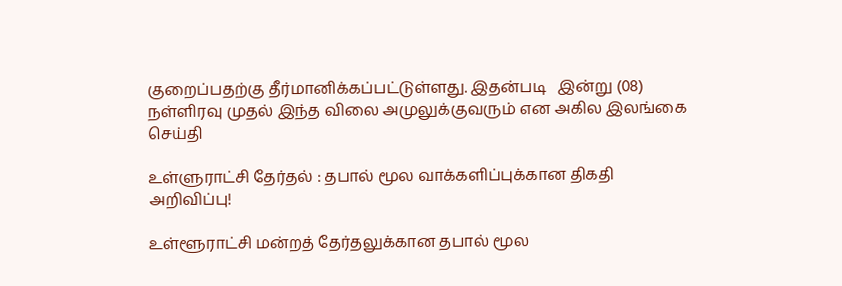குறைப்பதற்கு தீர்மானிக்கப்பட்டுள்ளது. இதன்படி   இன்று (08) நள்ளிரவு முதல் இந்த விலை அமுலுக்குவரும் என அகில இலங்கை
செய்தி

உள்ளுராட்சி தேர்தல் : தபால் மூல வாக்களிப்புக்கான திகதி அறிவிப்பு!

உள்ளூராட்சி மன்றத் தேர்தலுக்கான தபால் மூல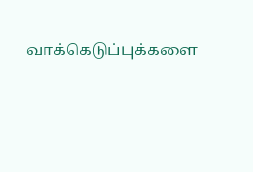வாக்கெடுப்புக்களை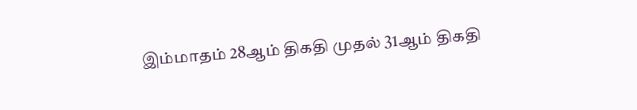இம்மாதம் 28ஆம் திகதி முதல் 31ஆம் திகதி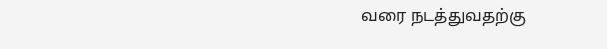வரை நடத்துவதற்கு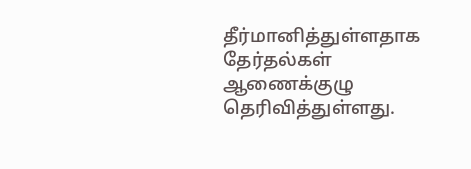தீர்மானித்துள்ளதாக தேர்தல்கள் ஆணைக்குழு தெரிவித்துள்ளது.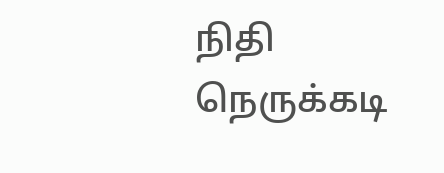நிதி நெருக்கடி